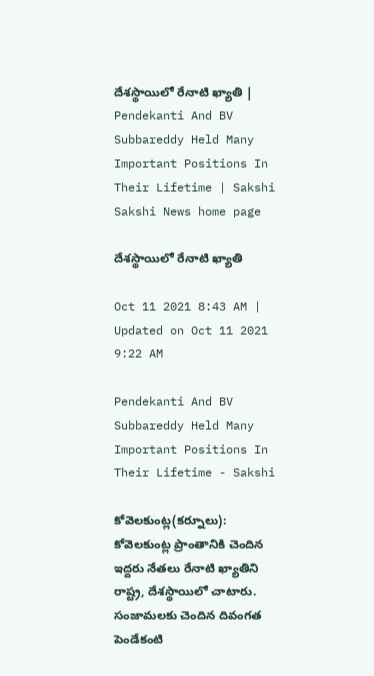దేశస్థాయిలో రేనాటి ఖ్యాతి | Pendekanti And BV Subbareddy Held Many Important Positions In Their Lifetime | Sakshi
Sakshi News home page

దేశస్థాయిలో రేనాటి ఖ్యాతి

Oct 11 2021 8:43 AM | Updated on Oct 11 2021 9:22 AM

Pendekanti And BV Subbareddy Held Many Important Positions In Their Lifetime - Sakshi

కోవెలకుంట్ల(కర్నూలు): కోవెలకుంట్ల ప్రాంతానికి చెందిన ఇద్దరు నేతలు రేనాటి ఖ్యాతిని రాష్ట్ర, దేశస్థాయిలో చాటారు. సంజామలకు చెందిన దివంగత పెండేకంటి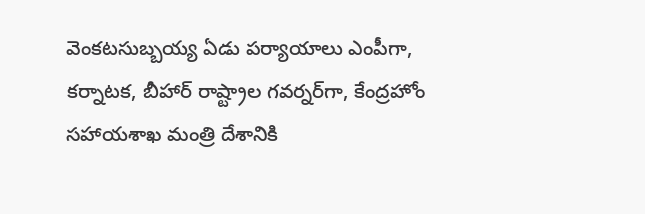వెంకటసుబ్బయ్య ఏడు పర్యాయాలు ఎంపీగా, కర్నాటక, బీహార్‌ రాష్ట్రాల గవర్నర్‌గా, కేంద్రహోం సహాయశాఖ మంత్రి దేశానికి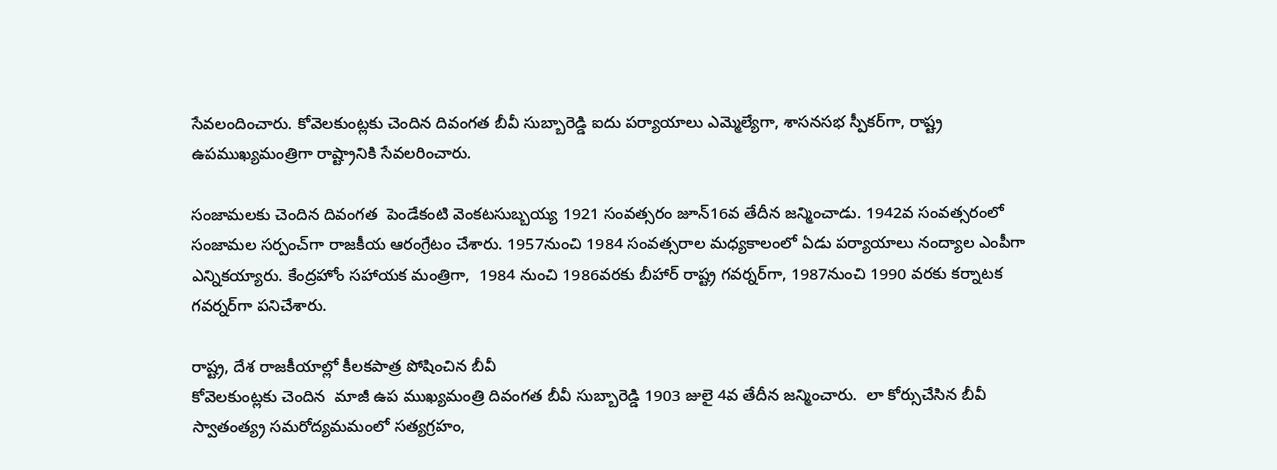సేవలందించారు. కోవెలకుంట్లకు చెందిన దివంగత బీవీ సుబ్బారెడ్డి ఐదు పర్యాయాలు ఎమ్మెల్యేగా, శాసనసభ స్పీకర్‌గా, రాష్ట్ర ఉపముఖ్యమంత్రిగా రాష్ట్రానికి సేవలరించారు.

సంజామలకు చెందిన దివంగత  పెండేకంటి వెంకటసుబ్బయ్య 1921 సంవత్సరం జూన్‌16వ తేదీన జన్మించాడు. 1942వ సంవత్సరంలో సంజామల సర్పంచ్‌గా రాజకీయ ఆరంగ్రేటం చేశారు. 1957నుంచి 1984 సంవత్సరాల మధ్యకాలంలో ఏడు పర్యాయాలు నంద్యాల ఎంపీగా  ఎన్నికయ్యారు. కేంద్రహోం సహాయక మంత్రిగా,  1984 నుంచి 1986వరకు బీహార్‌ రాష్ట్ర గవర్నర్‌గా, 1987నుంచి 1990 వరకు కర్నాటక గవర్నర్‌గా పనిచేశారు.

రాష్ట్ర, దేశ రాజకీయాల్లో కీలకపాత్ర పోషించిన బీవీ
కోవెలకుంట్లకు చెందిన  మాజీ ఉప ముఖ్యమంత్రి దివంగత బీవీ సుబ్బారెడ్డి 1903 జులై 4వ తేదీన జన్మించారు.  లా కోర్సుచేసిన బీవీ  స్వాతంత్య్ర సమరోద్యమమంలో సత్యగ్రహం,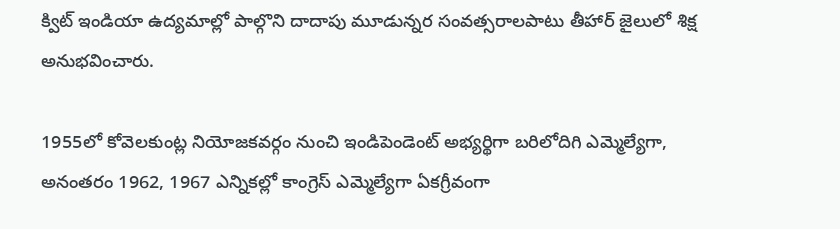క్విట్‌ ఇండియా ఉద్యమాల్లో పాల్గొని దాదాపు మూడున్నర సంవత్సరాలపాటు తీహార్‌ జైలులో శిక్ష అనుభవించారు.

1955లో కోవెలకుంట్ల నియోజకవర్గం నుంచి ఇండిపెండెంట్‌ అభ్యర్థిగా బరిలోదిగి ఎమ్మెల్యేగా, అనంతరం 1962, 1967 ఎన్నికల్లో కాంగ్రెస్‌ ఎమ్మెల్యేగా ఏకగ్రీవంగా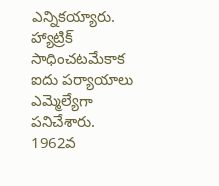ఎన్నికయ్యారు. హ్యాట్రిక్‌ సాధించటమేకాక ఐదు పర్యాయాలు ఎమ్మెల్యేగా పనిచేశారు. 1962వ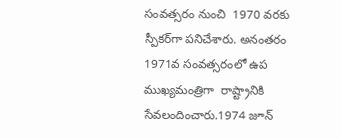సంవత్సరం నుంచి  1970 వరకు  స్పీకర్‌గా పనిచేశారు. అనంతరం  1971వ సంవత్సరంలో ఉప ముఖ్యమంత్రిగా  రాష్ట్రానికి సేవలందించారు.1974 జూన్‌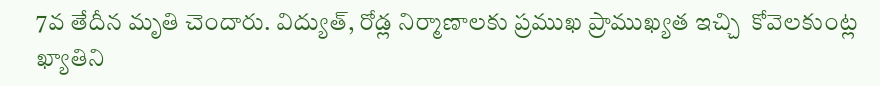7వ తేదీన మృతి చెందారు. విద్యుత్, రోడ్ల నిర్మాణాలకు ప్రముఖ ప్రాముఖ్యత ఇచ్చి  కోవెలకుంట్ల ఖ్యాతిని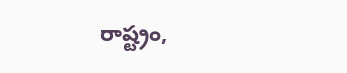రాష్ట్రం,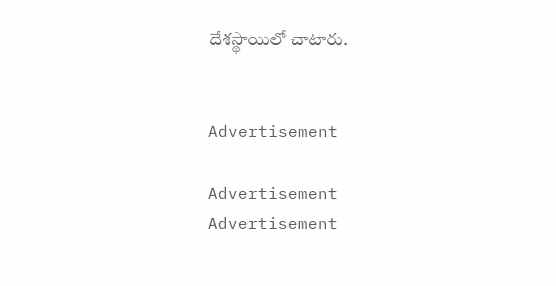దేశస్థాయిలో చాటారు.


Advertisement

Advertisement
Advertisement